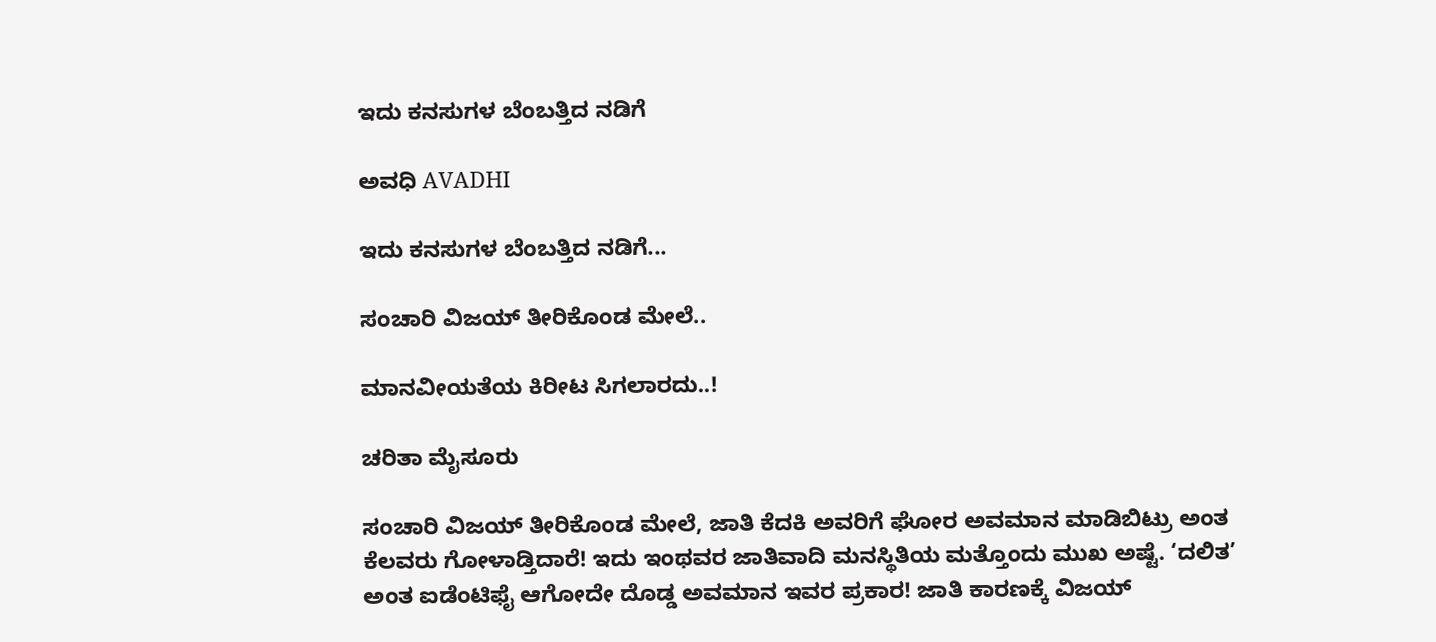ಇದು ಕನಸುಗಳ ಬೆಂಬತ್ತಿದ ನಡಿಗೆ‍

ಅವಧಿ AVADHI

ಇದು ಕನಸುಗಳ ಬೆಂಬತ್ತಿದ ನಡಿಗೆ...

ಸಂಚಾರಿ ವಿಜಯ್ ತೀರಿಕೊಂಡ ಮೇಲೆ..

ಮಾನವೀಯತೆಯ ಕಿರೀಟ ಸಿಗಲಾರದು..!

ಚರಿತಾ ಮೈಸೂರು

ಸಂಚಾರಿ ವಿಜಯ್ ತೀರಿಕೊಂಡ ಮೇಲೆ, ಜಾತಿ ಕೆದಕಿ ಅವರಿಗೆ ಘೋರ ಅವಮಾನ ಮಾಡಿಬಿಟ್ರು ಅಂತ ಕೆಲವರು ಗೋಳಾಡ್ತಿದಾರೆ! ಇದು ಇಂಥವರ ಜಾತಿವಾದಿ ಮನಸ್ಥಿತಿಯ ಮತ್ತೊಂದು ಮುಖ ಅಷ್ಟೆ. ‘ದಲಿತ’ ಅಂತ ಐಡೆಂಟಿಫೈ ಆಗೋದೇ ದೊಡ್ಡ ಅವಮಾನ ಇವರ ಪ್ರಕಾರ! ಜಾತಿ ಕಾರಣಕ್ಕೆ ವಿಜಯ್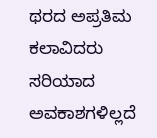ಥರದ ಅಪ್ರತಿಮ ಕಲಾವಿದರು ಸರಿಯಾದ ಅವಕಾಶಗಳಿಲ್ಲದೆ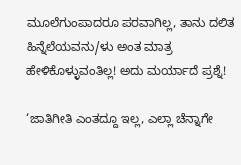ಮೂಲೆಗುಂಪಾದರೂ ಪರವಾಗಿಲ್ಲ, ತಾನು ದಲಿತ ಹಿನ್ನೆಲೆಯವನು/ಳು ಅಂತ ಮಾತ್ರ ಹೇಳಿಕೊಳ್ಳುವಂತಿಲ್ಲ! ಅದು ಮರ್ಯಾದೆ ಪ್ರಶ್ನೆ!

‘ಜಾತಿಗೀತಿ ಎಂತದ್ದೂ ಇಲ್ಲ, ಎಲ್ಲಾ ಚೆನ್ನಾಗೇ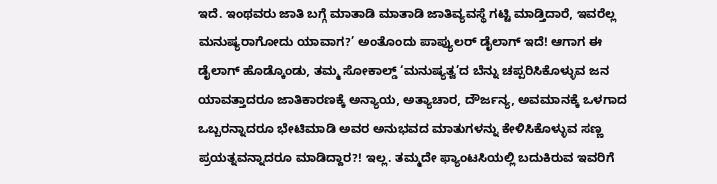ಇದೆ. ಇಂಥವರು ಜಾತಿ ಬಗ್ಗೆ ಮಾತಾಡಿ ಮಾತಾಡಿ ಜಾತಿವ್ಯವಸ್ಥೆ ಗಟ್ಟಿ ಮಾಡ್ತಿದಾರೆ, ಇವರೆಲ್ಲ ಮನುಷ್ಯರಾಗೋದು ಯಾವಾಗ?’ ಅಂತೊಂದು ಪಾಪ್ಯುಲರ್ ಡೈಲಾಗ್ ಇದೆ! ಆಗಾಗ ಈ ಡೈಲಾಗ್ ಹೊಡ್ಕೊಂಡು, ತಮ್ಮ ಸೋಕಾಲ್ಡ್ ‘ಮನುಷ್ಯತ್ವ’ದ ಬೆನ್ನು ಚಪ್ಪರಿಸಿಕೊಳ್ಳುವ ಜನ ಯಾವತ್ತಾದರೂ ಜಾತಿಕಾರಣಕ್ಕೆ ಅನ್ಯಾಯ, ಅತ್ಯಾಚಾರ, ದೌರ್ಜನ್ಯ, ಅವಮಾನಕ್ಕೆ ಒಳಗಾದ ಒಬ್ಬರನ್ನಾದರೂ ಭೇಟಿಮಾಡಿ ಅವರ ಅನುಭವದ ಮಾತುಗಳನ್ನು ಕೇಳಿಸಿಕೊಳ್ಳುವ ಸಣ್ಣ ಪ್ರಯತ್ನವನ್ನಾದರೂ ಮಾಡಿದ್ದಾರ?! ಇಲ್ಲ. ತಮ್ಮದೇ ಫ್ಯಾಂಟಸಿಯಲ್ಲಿ ಬದುಕಿರುವ ಇವರಿಗೆ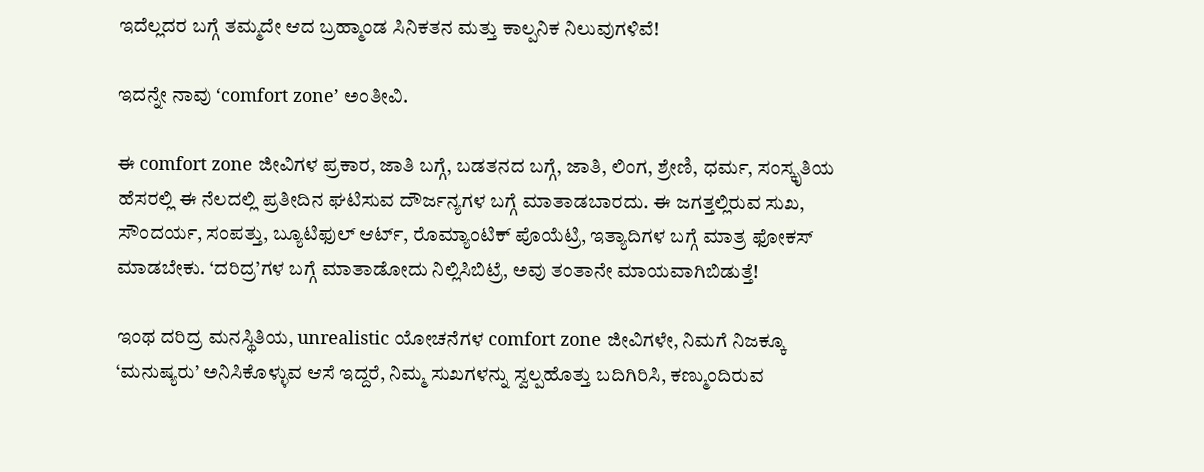ಇದೆಲ್ಲದರ ಬಗ್ಗೆ ತಮ್ಮದೇ ಆದ ಬ್ರಹ್ಮಾಂಡ ಸಿನಿಕತನ ಮತ್ತು ಕಾಲ್ಪನಿಕ ನಿಲುವುಗಳಿವೆ!

ಇದನ್ನೇ ನಾವು ‘comfort zone’ ಅಂತೀವಿ.

ಈ comfort zone ಜೀವಿಗಳ ಪ್ರಕಾರ, ಜಾತಿ ಬಗ್ಗೆ, ಬಡತನದ ಬಗ್ಗೆ, ಜಾತಿ, ಲಿಂಗ, ಶ್ರೇಣಿ, ಧರ್ಮ, ಸಂಸ್ಕೃತಿಯ ಹೆಸರಲ್ಲಿ ಈ ನೆಲದಲ್ಲಿ ಪ್ರತೀದಿನ ಘಟಿಸುವ ದೌರ್ಜನ್ಯಗಳ ಬಗ್ಗೆ ಮಾತಾಡಬಾರದು. ಈ ಜಗತ್ತಲ್ಲಿರುವ ಸುಖ, ಸೌಂದರ್ಯ, ಸಂಪತ್ತು, ಬ್ಯೂಟಿಫುಲ್ ಆರ್ಟ್, ರೊಮ್ಯಾಂಟಿಕ್ ಪೊಯೆಟ್ರಿ, ಇತ್ಯಾದಿಗಳ ಬಗ್ಗೆ ಮಾತ್ರ ಫೋಕಸ್ ಮಾಡಬೇಕು. ‘ದರಿದ್ರ’ಗಳ ಬಗ್ಗೆ ಮಾತಾಡೋದು ನಿಲ್ಲಿಸಿಬಿಟ್ರೆ, ಅವು ತಂತಾನೇ ಮಾಯವಾಗಿಬಿಡುತ್ತೆ!

ಇಂಥ ದರಿದ್ರ ಮನಸ್ಥಿತಿಯ, unrealistic ಯೋಚನೆಗಳ comfort zone ಜೀವಿಗಳೇ, ನಿಮಗೆ ನಿಜಕ್ಕೂ ‘ಮನುಷ್ಯರು’ ಅನಿಸಿಕೊಳ್ಳುವ ಆಸೆ ಇದ್ದರೆ, ನಿಮ್ಮ ಸುಖಗಳನ್ನು ಸ್ವಲ್ಪಹೊತ್ತು ಬದಿಗಿರಿಸಿ, ಕಣ್ಮುಂದಿರುವ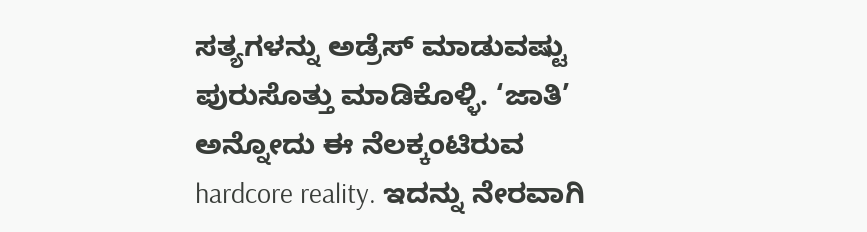ಸತ್ಯಗಳನ್ನು ಅಡ್ರೆಸ್ ಮಾಡುವಷ್ಟು ಪುರುಸೊತ್ತು ಮಾಡಿಕೊಳ್ಳಿ. ‘ಜಾತಿ’ ಅನ್ನೋದು ಈ ನೆಲಕ್ಕಂಟಿರುವ hardcore reality. ಇದನ್ನು ನೇರವಾಗಿ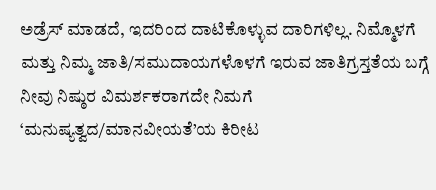ಅಡ್ರೆಸ್ ಮಾಡದೆ, ಇದರಿಂದ ದಾಟಿಕೊಳ್ಳುವ ದಾರಿಗಳಿಲ್ಲ. ನಿಮ್ಮೊಳಗೆ ಮತ್ತು ನಿಮ್ಮ ಜಾತಿ/ಸಮುದಾಯಗಳೊಳಗೆ ಇರುವ ಜಾತಿಗ್ರಸ್ತತೆಯ ಬಗ್ಗೆ ನೀವು ನಿಷ್ಠುರ ವಿಮರ್ಶಕರಾಗದೇ ನಿಮಗೆ ‘ಮನುಷ್ಯತ್ವದ/ಮಾನವೀಯತೆ’ಯ ಕಿರೀಟ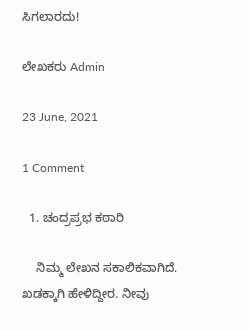ಸಿಗಲಾರದು!

ಲೇಖಕರು Admin

23 June, 2021

1 Comment

  1. ಚಂದ್ರಪ್ರಭ ಕಠಾರಿ

    ನಿಮ್ಮ ಲೇಖನ ಸಕಾಲಿಕವಾಗಿದೆ. ಖಡಕ್ಕಾಗಿ ಹೇಳಿದ್ದೀರ. ನೀವು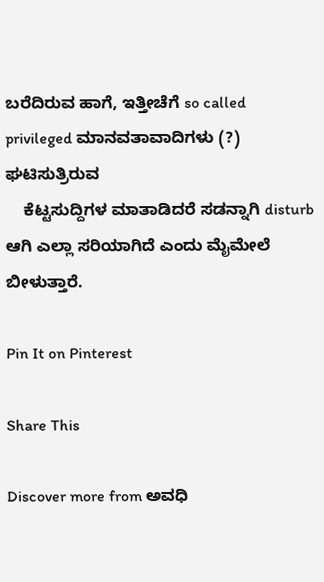ಬರೆದಿರುವ ಹಾಗೆ, ಇತ್ತೀಚೆಗೆ so called privileged ಮಾನವತಾವಾದಿಗಳು (?) ಘಟಿಸುತ್ರಿರುವ
    ಕೆಟ್ಟಸುದ್ದಿಗಳ ಮಾತಾಡಿದರೆ ಸಡನ್ನಾಗಿ disturb ಆಗಿ ಎಲ್ಲಾ ಸರಿಯಾಗಿದೆ ಎಂದು ಮೈಮೇಲೆ ಬೀಳುತ್ತಾರೆ.

Pin It on Pinterest

Share This

Discover more from ಅವಧಿ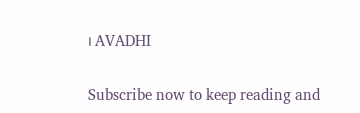। AVADHI

Subscribe now to keep reading and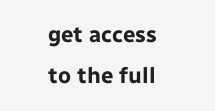get access to the full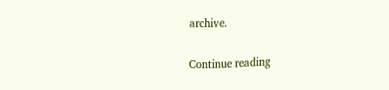archive.

Continue reading